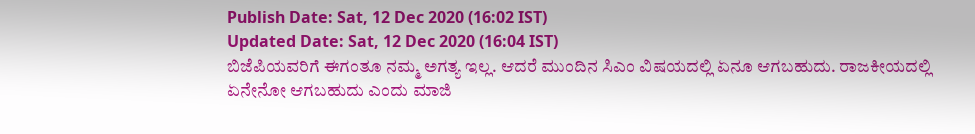Publish Date: Sat, 12 Dec 2020 (16:02 IST)
Updated Date: Sat, 12 Dec 2020 (16:04 IST)
ಬಿಜೆಪಿಯವರಿಗೆ ಈಗಂತೂ ನಮ್ಮ ಅಗತ್ಯ ಇಲ್ಲ. ಆದರೆ ಮುಂದಿನ ಸಿಎಂ ವಿಷಯದಲ್ಲಿ ಏನೂ ಆಗಬಹುದು. ರಾಜಕೀಯದಲ್ಲಿ ಏನೇನೋ ಆಗಬಹುದು ಎಂದು ಮಾಜಿ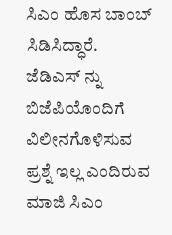ಸಿಎಂ ಹೊಸ ಬಾಂಬ್ ಸಿಡಿಸಿದ್ಧಾರೆ.
ಜೆಡಿಎಸ್ ನ್ನು ಬಿಜೆಪಿಯೊಂದಿಗೆ ವಿಲೀನಗೊಳಿಸುವ ಪ್ರಶ್ನೆ ಇಲ್ಲ ಎಂದಿರುವ ಮಾಜಿ ಸಿಎಂ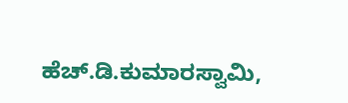ಹೆಚ್.ಡಿ.ಕುಮಾರಸ್ವಾಮಿ,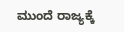ಮುಂದೆ ರಾಜ್ಯಕ್ಕೆ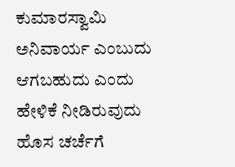ಕುಮಾರಸ್ವಾಮಿ ಅನಿವಾರ್ಯ ಎಂಬುದು ಆಗಬಹುದು ಎಂದು ಹೇಳಿಕೆ ನೀಡಿರುವುದು ಹೊಸ ಚರ್ಚೆಗೆ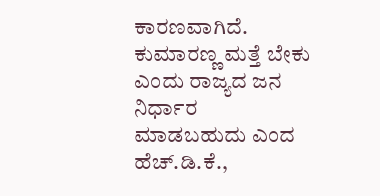ಕಾರಣವಾಗಿದೆ.
ಕುಮಾರಣ್ಣ ಮತ್ತೆ ಬೇಕು ಎಂದು ರಾಜ್ಯದ ಜನ ನಿರ್ಧಾರ ಮಾಡಬಹುದು ಎಂದ ಹೆಚ್.ಡಿ.ಕೆ.,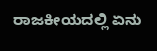ರಾಜಕೀಯದಲ್ಲಿ ಏನು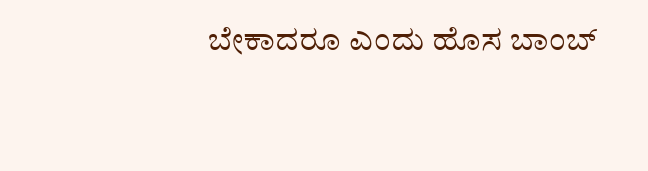ಬೇಕಾದರೂ ಎಂದು ಹೊಸ ಬಾಂಬ್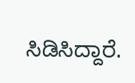ಸಿಡಿಸಿದ್ದಾರೆ.